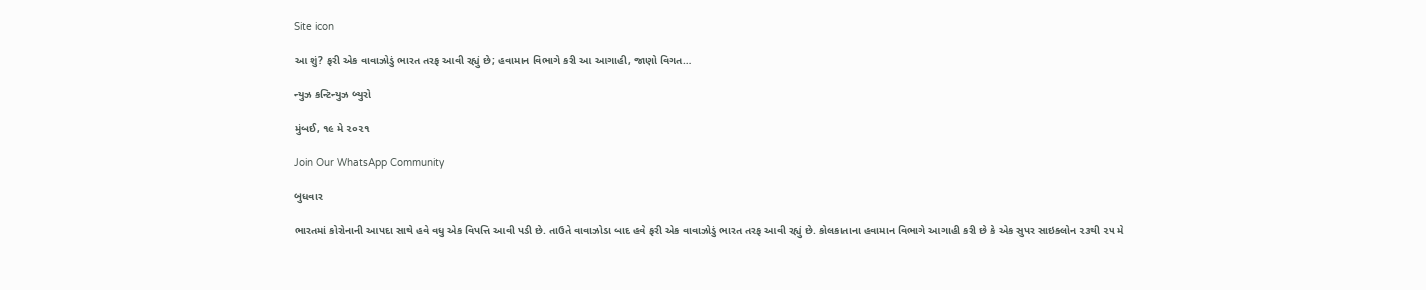Site icon

આ શું? ફરી એક વાવાઝોડું ભારત તરફ આવી રહ્યું છે; હવામાન વિભાગે કરી આ આગાહી, જાણો વિગત…

ન્યુઝ કન્ટિન્યુઝ બ્યુરો

મુંબઈ, ૧૯ મે ૨૦૨૧

Join Our WhatsApp Community

બુધવાર

ભારતમાં કોરોનાની આપદા સાથે હવે વધુ એક વિપત્તિ આવી પડી છે. તાઉતે વાવાઝોડા બાદ હવે ફરી એક વાવાઝોડું ભારત તરફ આવી રહ્યું છે. કોલકાતાના હવામાન વિભાગે આગાહી કરી છે કે એક સુપર સાઇક્લોન ૨૩થી ૨૫ મે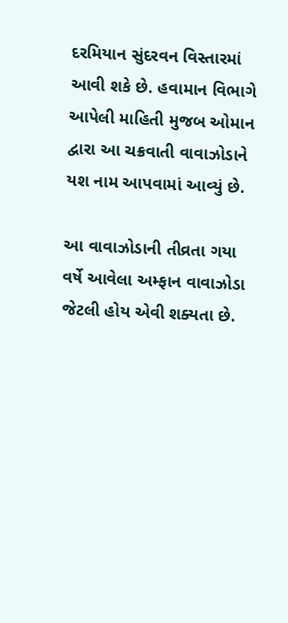દરમિયાન સુંદરવન વિસ્તારમાં આવી શકે છે. હવામાન વિભાગે આપેલી માહિતી મુજબ ઓમાન દ્વારા આ ચક્રવાતી વાવાઝોડાને યશ નામ આપવામાં આવ્યું છે.

આ વાવાઝોડાની તીવ્રતા ગયા વર્ષે આવેલા અમ્ફાન વાવાઝોડા જેટલી હોય એવી શક્યતા છે.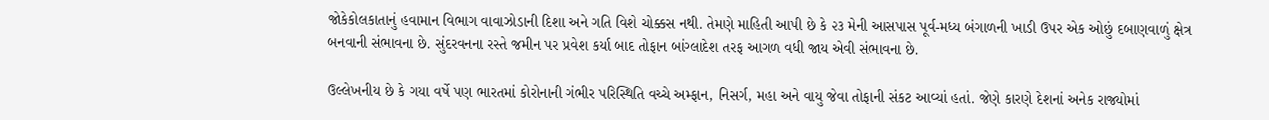જોકેકોલકાતાનું હવામાન વિભાગ વાવાઝોડાની દિશા અને ગતિ વિશે ચોક્કસ નથી. તેમણે માહિતી આપી છે કે ૨૩ મેની આસપાસ પૂર્વ-મધ્ય બંગાળની ખાડી ઉપર એક ઓછું દબાણવાળું ક્ષેત્ર બનવાની સંભાવના છે. સુંદરવનના રસ્તે જમીન પર પ્રવેશ કર્યા બાદ તોફાન બાંગ્લાદેશ તરફ આગળ વધી જાય એવી સંભાવના છે.

ઉલ્લેખનીય છે કે ગયા વર્ષે પણ ભારતમાં કોરોનાની ગંભીર પરિસ્થિતિ વચ્ચે અમ્ફાન, નિસર્ગ, મહા અને વાયુ જેવા તોફાની સંકટ આવ્યાં હતાં. જેણે કારણે દેશનાં અનેક રાજ્યોમાં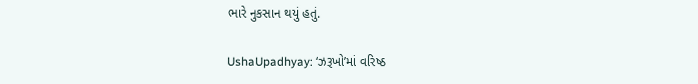ભારે નુકસાન થયું હતું.

UshaUpadhyay: ‘ઝરૂખો’માં વરિષ્ઠ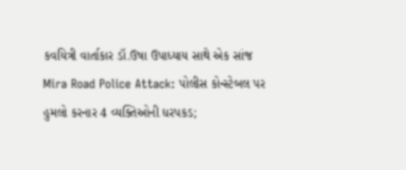કવયિત્રી વાર્તાકાર ડૉ.ઉષા ઉપાધ્યાય સાથે એક સાંજ
Mira Road Police Attack: પોલીસ કોન્સ્ટેબલ પર હુમલો કરનાર 4 વ્યક્તિઓની ધરપકડ;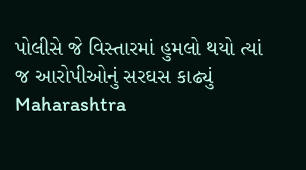પોલીસે જે વિસ્તારમાં હુમલો થયો ત્યાં જ આરોપીઓનું સરઘસ કાઢ્યું
Maharashtra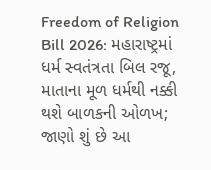Freedom of Religion Bill 2026: મહારાષ્ટ્રમાં ધર્મ સ્વતંત્રતા બિલ રજૂ, માતાના મૂળ ધર્મથી નક્કી થશે બાળકની ઓળખ; જાણો શું છે આ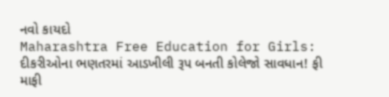નવો કાયદો
Maharashtra Free Education for Girls: દીકરીઓના ભણતરમાં આડખીલી રૂપ બનતી કોલેજો સાવધાન! ફી માફી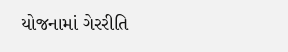યોજનામાં ગેરરીતિ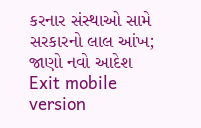કરનાર સંસ્થાઓ સામે સરકારનો લાલ આંખ; જાણો નવો આદેશ
Exit mobile version